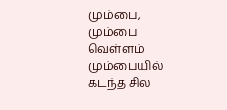மும்பை, மும்பை வெள்ளம் மும்பையில் கடந்த சில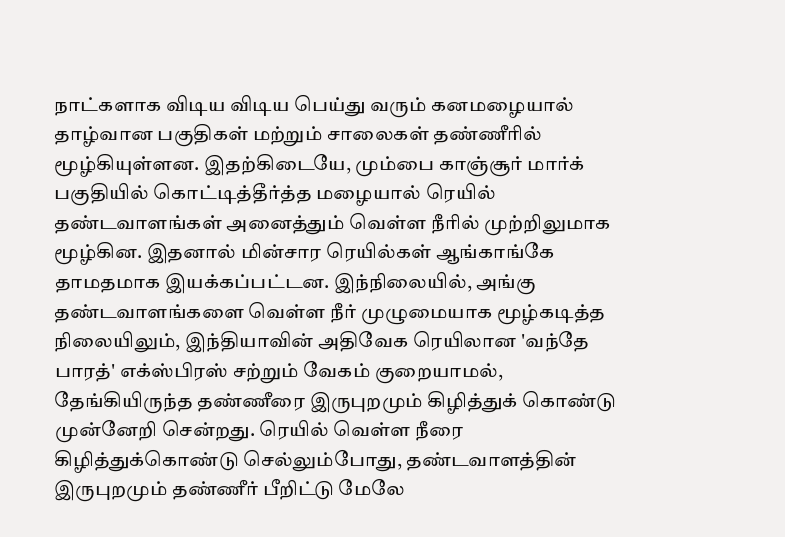நாட்களாக விடிய விடிய பெய்து வரும் கனமழையால் தாழ்வான பகுதிகள் மற்றும் சாலைகள் தண்ணீரில் மூழ்கியுள்ளன. இதற்கிடையே, மும்பை காஞ்சூர் மார்க் பகுதியில் கொட்டித்தீர்த்த மழையால் ரெயில் தண்டவாளங்கள் அனைத்தும் வெள்ள நீரில் முற்றிலுமாக மூழ்கின. இதனால் மின்சார ரெயில்கள் ஆங்காங்கே தாமதமாக இயக்கப்பட்டன. இந்நிலையில், அங்கு தண்டவாளங்களை வெள்ள நீர் முழுமையாக மூழ்கடித்த நிலையிலும், இந்தியாவின் அதிவேக ரெயிலான 'வந்தே பாரத்' எக்ஸ்பிரஸ் சற்றும் வேகம் குறையாமல், தேங்கியிருந்த தண்ணீரை இருபுறமும் கிழித்துக் கொண்டு முன்னேறி சென்றது. ரெயில் வெள்ள நீரை கிழித்துக்கொண்டு செல்லும்போது, தண்டவாளத்தின் இருபுறமும் தண்ணீர் பீறிட்டு மேலே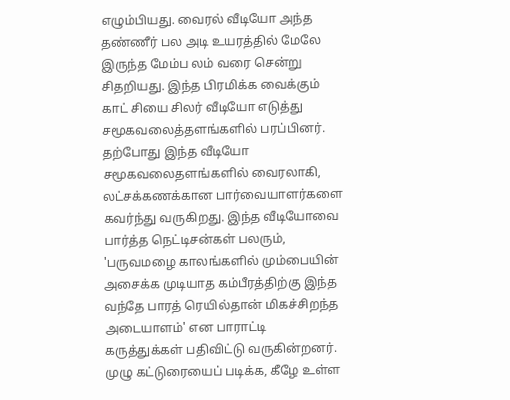எழும்பியது. வைரல் வீடியோ அந்த தண்ணீர் பல அடி உயரத்தில் மேலே இருந்த மேம்ப லம் வரை சென்று சிதறியது. இந்த பிரமிக்க வைக்கும் காட் சியை சிலர் வீடியோ எடுத்து சமூகவலைத்தளங்களில் பரப்பினர். தற்போது இந்த வீடியோ சமூகவலைதளங்களில் வைரலாகி, லட்சக்கணக்கான பார்வையாளர்களை கவர்ந்து வருகிறது. இந்த வீடியோவை பார்த்த நெட்டிசன்கள் பலரும், 'பருவமழை காலங்களில் மும்பையின் அசைக்க முடியாத கம்பீரத்திற்கு இந்த வந்தே பாரத் ரெயில்தான் மிகச்சிறந்த அடையாளம்' என பாராட்டி கருத்துக்கள் பதிவிட்டு வருகின்றனர். முழு கட்டுரையைப் படிக்க, கீழே உள்ள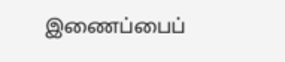இணைப்பைப்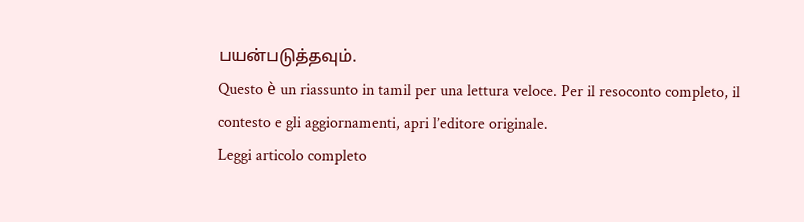பயன்படுத்தவும்.
Questo è un riassunto in tamil per una lettura veloce. Per il resoconto completo, il contesto e gli aggiornamenti, apri l’editore originale.
Leggi articolo completo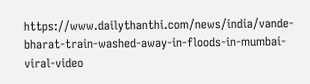https://www.dailythanthi.com/news/india/vande-bharat-train-washed-away-in-floods-in-mumbai-viral-video